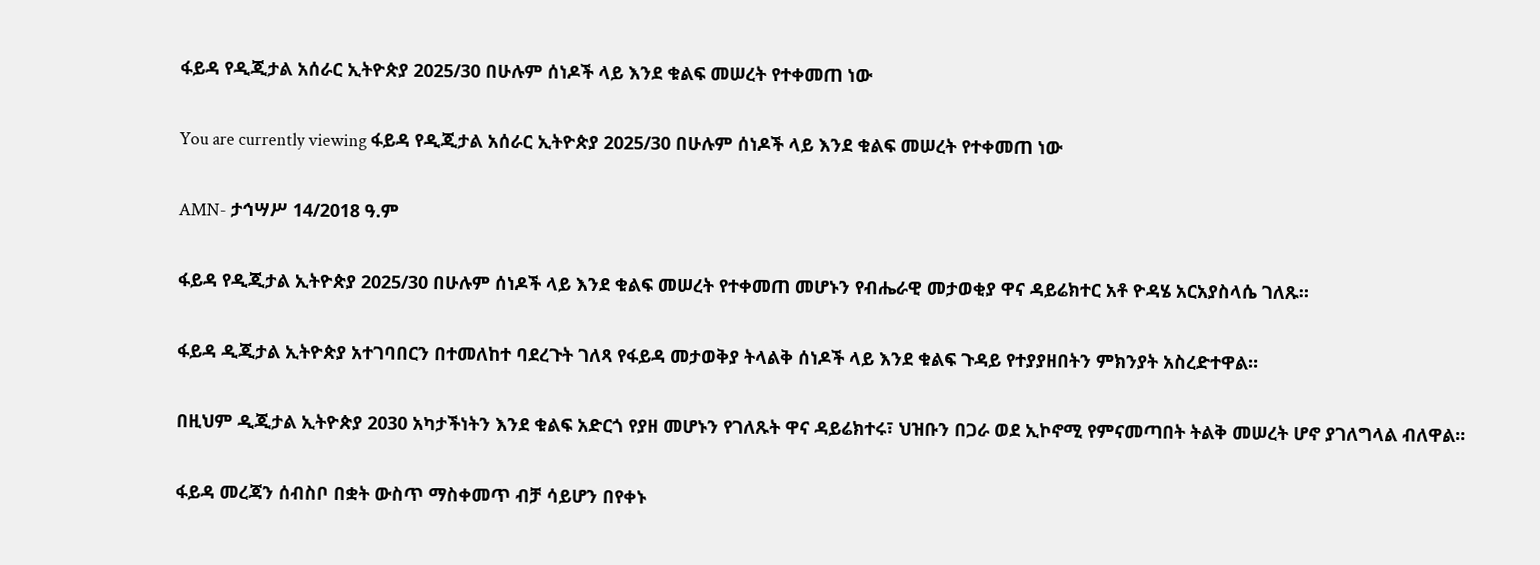ፋይዳ የዲጂታል አሰራር ኢትዮጵያ 2025/30 በሁሉም ሰነዶች ላይ እንደ ቁልፍ መሠረት የተቀመጠ ነው

You are currently viewing ፋይዳ የዲጂታል አሰራር ኢትዮጵያ 2025/30 በሁሉም ሰነዶች ላይ እንደ ቁልፍ መሠረት የተቀመጠ ነው

AMN- ታኅሣሥ 14/2018 ዓ.ም

ፋይዳ የዲጂታል ኢትዮጵያ 2025/30 በሁሉም ሰነዶች ላይ እንደ ቁልፍ መሠረት የተቀመጠ መሆኑን የብሔራዊ መታወቂያ ዋና ዳይሬክተር አቶ ዮዳሄ አርአያስላሴ ገለጹ።

ፋይዳ ዲጂታል ኢትዮጵያ አተገባበርን በተመለከተ ባደረጉት ገለጻ የፋይዳ መታወቅያ ትላልቅ ሰነዶች ላይ እንደ ቁልፍ ጉዳይ የተያያዘበትን ምክንያት አስረድተዋል።

በዚህም ዲጂታል ኢትዮጵያ 2030 አካታችነትን እንደ ቁልፍ አድርጎ የያዘ መሆኑን የገለጹት ዋና ዳይሬክተሩ፣ ህዝቡን በጋራ ወደ ኢኮኖሚ የምናመጣበት ትልቅ መሠረት ሆኖ ያገለግላል ብለዋል።

ፋይዳ መረጃን ሰብስቦ በቋት ውስጥ ማስቀመጥ ብቻ ሳይሆን በየቀኑ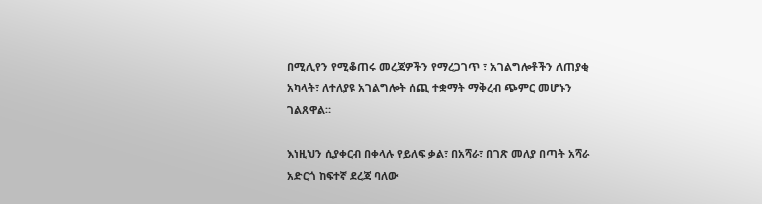በሚሊየን የሚቆጠሩ መረጃዎችን የማረጋገጥ ፣ አገልግሎቶችን ለጠያቂ አካላት፣ ለተለያዩ አገልግሎት ሰጪ ተቋማት ማቅረብ ጭምር መሆኑን ገልጸዋል።

እነዚህን ሲያቀርብ በቀላሉ የይለፍ ቃል፣ በአሻራ፣ በገጽ መለያ በጣት አሻራ አድርጎ ከፍተኛ ደረጃ ባለው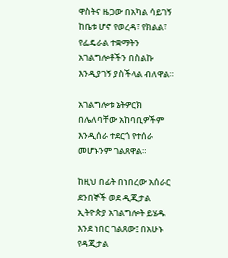ዋስትና ዜጋው በአካል ሳይገኝ ከቤቱ ሆኖ የወረዳ፣ የክልል፣ የፌዴራል ተቋማትን አገልግሎቶችን በስልኩ እንዲያገኝ ያስችላል ብለዋል።

አገልግሎቱ ኔትዎርክ በሌለባቸው አከባቢዎችም እንዲሰራ ተደርጎ የተሰራ መሆኑንም ገልጸዋል።

ከዚህ በፊት በነበረው አሰራር ደንበኞች ወደ ዲጂታል ኢትዮጵያ አገልግሎት ይሄዱ እንደ ነበር ገልጸው፤ በአሁኑ የዳጂታል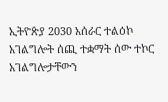ኢትዮጵያ 2030 አሰራር ተልዕኮ አገልግሎት ሰጪ ተቋማት ሰው ተኮር አገልግሎታቸውን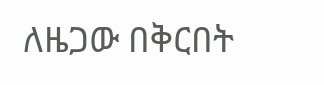ለዜጋው በቅርበት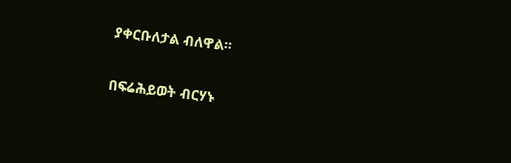ያቀርቡለታል ብለዋል።

በፍሬሕይወት ብርሃኑ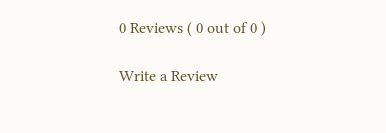0 Reviews ( 0 out of 0 )

Write a Review